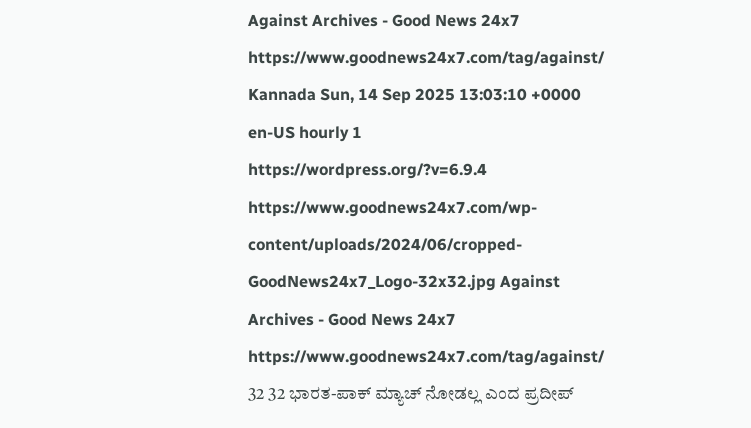Against Archives - Good News 24x7 https://www.goodnews24x7.com/tag/against/ Kannada Sun, 14 Sep 2025 13:03:10 +0000 en-US hourly 1 https://wordpress.org/?v=6.9.4 https://www.goodnews24x7.com/wp-content/uploads/2024/06/cropped-GoodNews24x7_Logo-32x32.jpg Against Archives - Good News 24x7 https://www.goodnews24x7.com/tag/against/ 32 32 ಭಾರತ-ಪಾಕ್ ಮ್ಯಾಚ್ ನೋಡಲ್ಲ ಎಂದ ಪ್ರದೀಪ್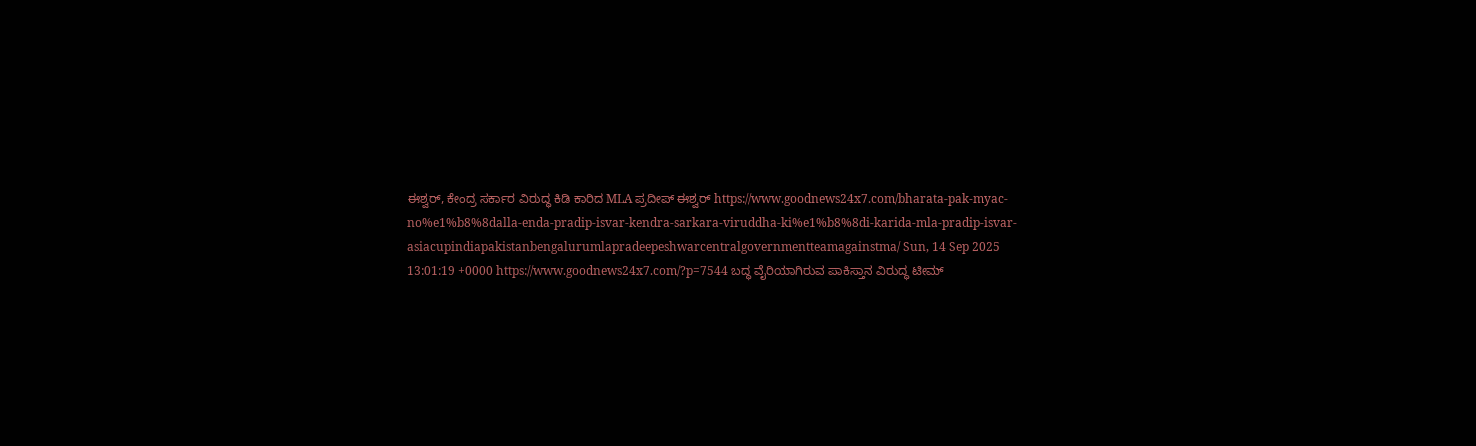ಈಶ್ವರ್, ಕೇಂದ್ರ ಸರ್ಕಾರ ವಿರುದ್ಧ ಕಿಡಿ ಕಾರಿದ MLA ಪ್ರದೀಪ್ ಈಶ್ವರ್ https://www.goodnews24x7.com/bharata-pak-myac-no%e1%b8%8dalla-enda-pradip-isvar-kendra-sarkara-viruddha-ki%e1%b8%8di-karida-mla-pradip-isvar-asiacupindiapakistanbengalurumlapradeepeshwarcentralgovernmentteamagainstma/ Sun, 14 Sep 2025 13:01:19 +0000 https://www.goodnews24x7.com/?p=7544 ಬದ್ಧ ವೈರಿಯಾಗಿರುವ ಪಾಕಿಸ್ತಾನ ವಿರುದ್ಧ ಟೀಮ್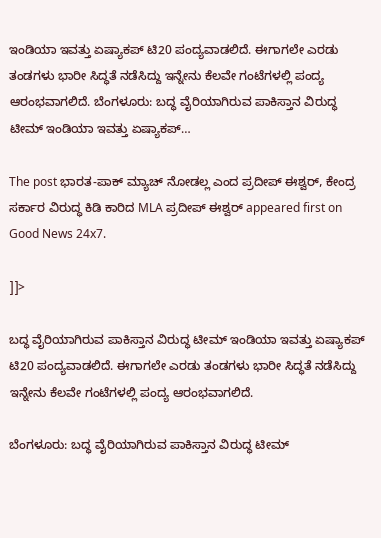ಇಂಡಿಯಾ ಇವತ್ತು ಏಷ್ಯಾಕಪ್ ಟಿ20 ಪಂದ್ಯವಾಡಲಿದೆ. ಈಗಾಗಲೇ ಎರಡು ತಂಡಗಳು ಭಾರೀ ಸಿದ್ಧತೆ ನಡೆಸಿದ್ದು ಇನ್ನೇನು ಕೆಲವೇ ಗಂಟೆಗಳಲ್ಲಿ ಪಂದ್ಯ ಆರಂಭವಾಗಲಿದೆ. ಬೆಂಗಳೂರು: ಬದ್ಧ ವೈರಿಯಾಗಿರುವ ಪಾಕಿಸ್ತಾನ ವಿರುದ್ಧ ಟೀಮ್ ಇಂಡಿಯಾ ಇವತ್ತು ಏಷ್ಯಾಕಪ್…

The post ಭಾರತ-ಪಾಕ್ ಮ್ಯಾಚ್ ನೋಡಲ್ಲ ಎಂದ ಪ್ರದೀಪ್ ಈಶ್ವರ್, ಕೇಂದ್ರ ಸರ್ಕಾರ ವಿರುದ್ಧ ಕಿಡಿ ಕಾರಿದ MLA ಪ್ರದೀಪ್ ಈಶ್ವರ್ appeared first on Good News 24x7.

]]>

ಬದ್ಧ ವೈರಿಯಾಗಿರುವ ಪಾಕಿಸ್ತಾನ ವಿರುದ್ಧ ಟೀಮ್ ಇಂಡಿಯಾ ಇವತ್ತು ಏಷ್ಯಾಕಪ್ ಟಿ20 ಪಂದ್ಯವಾಡಲಿದೆ. ಈಗಾಗಲೇ ಎರಡು ತಂಡಗಳು ಭಾರೀ ಸಿದ್ಧತೆ ನಡೆಸಿದ್ದು ಇನ್ನೇನು ಕೆಲವೇ ಗಂಟೆಗಳಲ್ಲಿ ಪಂದ್ಯ ಆರಂಭವಾಗಲಿದೆ.

ಬೆಂಗಳೂರು: ಬದ್ಧ ವೈರಿಯಾಗಿರುವ ಪಾಕಿಸ್ತಾನ ವಿರುದ್ಧ ಟೀಮ್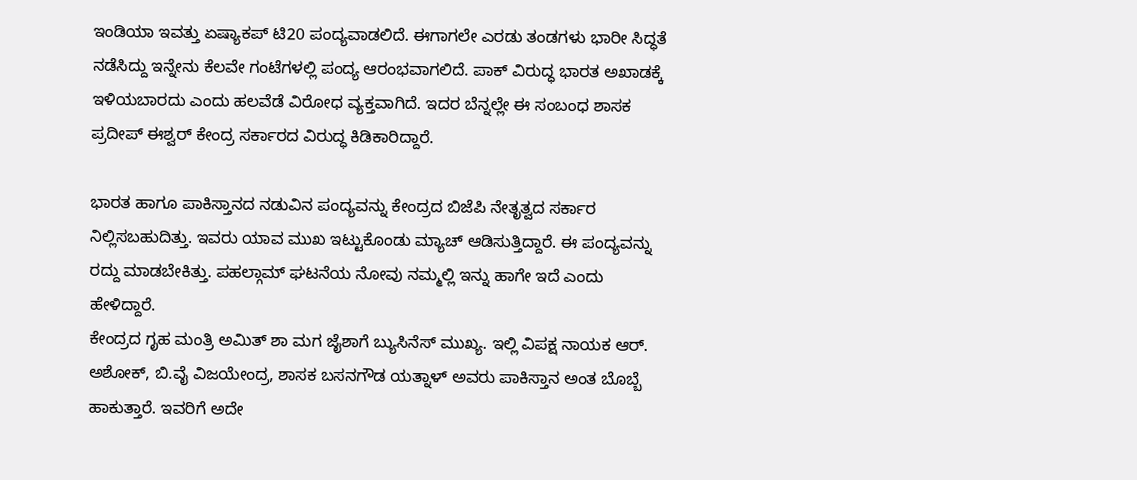ಇಂಡಿಯಾ ಇವತ್ತು ಏಷ್ಯಾಕಪ್ ಟಿ20 ಪಂದ್ಯವಾಡಲಿದೆ. ಈಗಾಗಲೇ ಎರಡು ತಂಡಗಳು ಭಾರೀ ಸಿದ್ಧತೆ ನಡೆಸಿದ್ದು ಇನ್ನೇನು ಕೆಲವೇ ಗಂಟೆಗಳಲ್ಲಿ ಪಂದ್ಯ ಆರಂಭವಾಗಲಿದೆ. ಪಾಕ್ ವಿರುದ್ಧ ಭಾರತ ಅಖಾಡಕ್ಕೆ ಇಳಿಯಬಾರದು ಎಂದು ಹಲವೆಡೆ ವಿರೋಧ ವ್ಯಕ್ತವಾಗಿದೆ. ಇದರ ಬೆನ್ನಲ್ಲೇ ಈ ಸಂಬಂಧ ಶಾಸಕ ಪ್ರದೀಪ್ ಈಶ್ವರ್ ಕೇಂದ್ರ ಸರ್ಕಾರದ ವಿರುದ್ಧ ಕಿಡಿಕಾರಿದ್ದಾರೆ.

ಭಾರತ ಹಾಗೂ ಪಾಕಿಸ್ತಾನದ ನಡುವಿನ ಪಂದ್ಯವನ್ನು ಕೇಂದ್ರದ ಬಿಜೆಪಿ ನೇತೃತ್ವದ ಸರ್ಕಾರ ನಿಲ್ಲಿಸಬಹುದಿತ್ತು. ಇವರು ಯಾವ ಮುಖ ಇಟ್ಟುಕೊಂಡು ಮ್ಯಾಚ್ ಆಡಿಸುತ್ತಿದ್ದಾರೆ. ಈ ಪಂದ್ಯವನ್ನು ರದ್ದು ಮಾಡಬೇಕಿತ್ತು. ಪಹಲ್ಗಾಮ್ ಘಟನೆಯ ನೋವು ನಮ್ಮಲ್ಲಿ ಇನ್ನು ಹಾಗೇ ಇದೆ ಎಂದು ಹೇಳಿದ್ದಾರೆ.
ಕೇಂದ್ರದ ಗೃಹ ಮಂತ್ರಿ ಅಮಿತ್ ಶಾ ಮಗ ಜೈಶಾಗೆ ಬ್ಯುಸಿನೆಸ್ ಮುಖ್ಯ. ಇಲ್ಲಿ ವಿಪಕ್ಷ ನಾಯಕ ಆರ್. ಅಶೋಕ್, ಬಿ.ವೈ ವಿಜಯೇಂದ್ರ, ಶಾಸಕ ಬಸನಗೌಡ ಯತ್ನಾಳ್ ಅವರು ಪಾಕಿಸ್ತಾನ ಅಂತ ಬೊಬ್ಬೆ ಹಾಕುತ್ತಾರೆ. ಇವರಿಗೆ ಅದೇ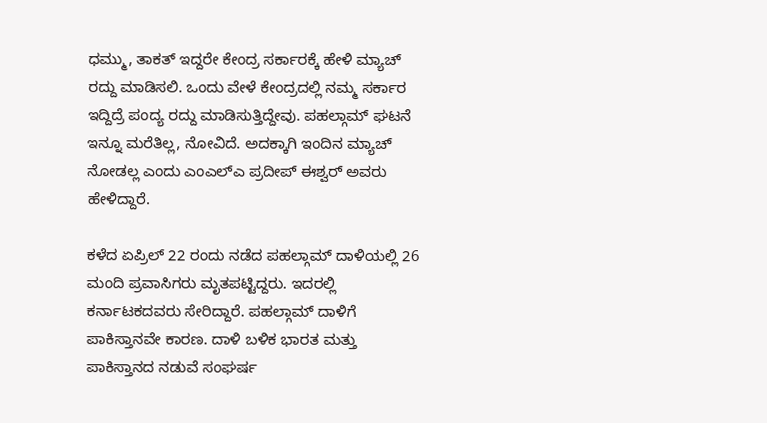ಧಮ್ಮು, ತಾಕತ್ ಇದ್ದರೇ ಕೇಂದ್ರ ಸರ್ಕಾರಕ್ಕೆ ಹೇಳಿ ಮ್ಯಾಚ್ ರದ್ದು ಮಾಡಿಸಲಿ. ಒಂದು ವೇಳೆ ಕೇಂದ್ರದಲ್ಲಿ ನಮ್ಮ ಸರ್ಕಾರ ಇದ್ದಿದ್ರೆ ಪಂದ್ಯ ರದ್ದು ಮಾಡಿಸುತ್ತಿದ್ದೇವು. ಪಹಲ್ಗಾಮ್ ಘಟನೆ ಇನ್ನೂ ಮರೆತಿಲ್ಲ, ನೋವಿದೆ. ಅದಕ್ಕಾಗಿ ಇಂದಿನ ಮ್ಯಾಚ್ ನೋಡಲ್ಲ ಎಂದು ಎಂಎಲ್ಎ ಪ್ರದೀಪ್ ಈಶ್ವರ್ ಅವರು ಹೇಳಿದ್ದಾರೆ.

ಕಳೆದ ಏಪ್ರಿಲ್ 22 ರಂದು ನಡೆದ ಪಹಲ್ಗಾಮ್ ದಾಳಿಯಲ್ಲಿ 26 ಮಂದಿ ಪ್ರವಾಸಿಗರು ಮೃತಪಟ್ಟಿದ್ದರು. ಇದರಲ್ಲಿ ಕರ್ನಾಟಕದವರು ಸೇರಿದ್ದಾರೆ. ಪಹಲ್ಗಾಮ್ ದಾಳಿಗೆ ಪಾಕಿಸ್ತಾನವೇ ಕಾರಣ. ದಾಳಿ ಬಳಿಕ ಭಾರತ ಮತ್ತು ಪಾಕಿಸ್ತಾನದ ನಡುವೆ ಸಂಘರ್ಷ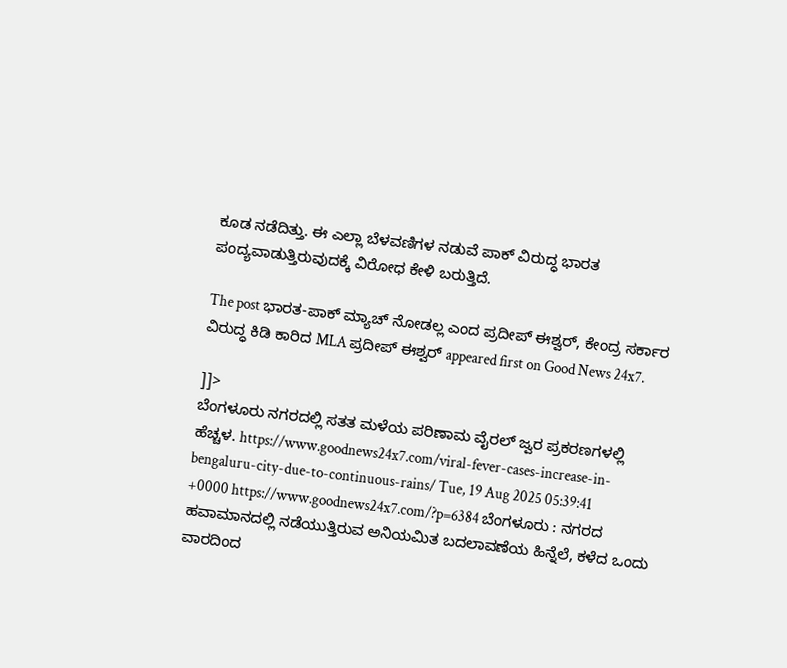ಕೂಡ ನಡೆದಿತ್ತು. ಈ ಎಲ್ಲಾ ಬೆಳವಣಿಗಳ ನಡುವೆ ಪಾಕ್ ವಿರುದ್ಧ ಭಾರತ ಪಂದ್ಯವಾಡುತ್ತಿರುವುದಕ್ಕೆ ವಿರೋಧ ಕೇಳಿ ಬರುತ್ತಿದೆ.

The post ಭಾರತ-ಪಾಕ್ ಮ್ಯಾಚ್ ನೋಡಲ್ಲ ಎಂದ ಪ್ರದೀಪ್ ಈಶ್ವರ್, ಕೇಂದ್ರ ಸರ್ಕಾರ ವಿರುದ್ಧ ಕಿಡಿ ಕಾರಿದ MLA ಪ್ರದೀಪ್ ಈಶ್ವರ್ appeared first on Good News 24x7.

]]>
ಬೆಂಗಳೂರು ನಗರದಲ್ಲಿ ಸತತ ಮಳೆಯ ಪರಿಣಾಮ ವೈರಲ್ ಜ್ವರ ಪ್ರಕರಣಗಳಲ್ಲಿ ಹೆಚ್ಚಳ. https://www.goodnews24x7.com/viral-fever-cases-increase-in-bengaluru-city-due-to-continuous-rains/ Tue, 19 Aug 2025 05:39:41 +0000 https://www.goodnews24x7.com/?p=6384 ಬೆಂಗಳೂರು : ನಗರದ ಹವಾಮಾನದಲ್ಲಿ ನಡೆಯುತ್ತಿರುವ ಅನಿಯಮಿತ ಬದಲಾವಣೆಯ ಹಿನ್ನೆಲೆ, ಕಳೆದ ಒಂದು ವಾರದಿಂದ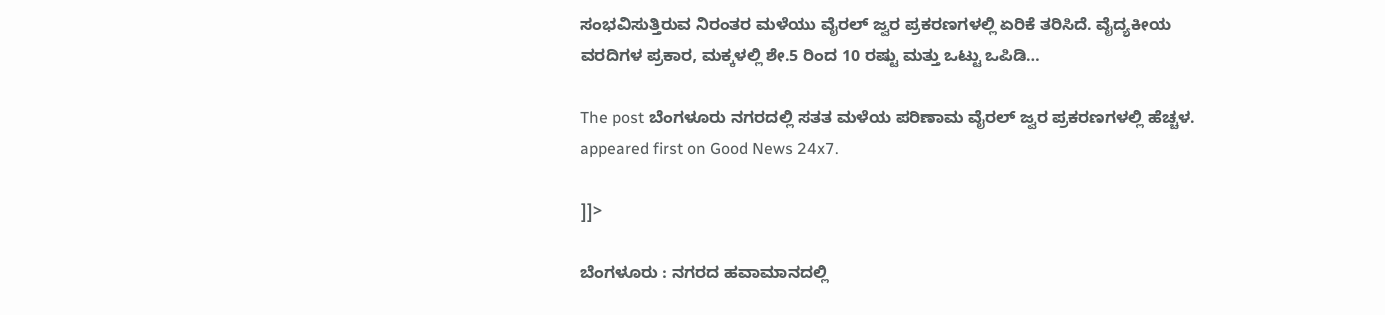ಸಂಭವಿಸುತ್ತಿರುವ ನಿರಂತರ ಮಳೆಯು ವೈರಲ್ ಜ್ವರ ಪ್ರಕರಣಗಳಲ್ಲಿ ಏರಿಕೆ ತರಿಸಿದೆ. ವೈದ್ಯಕೀಯ ವರದಿಗಳ ಪ್ರಕಾರ, ಮಕ್ಕಳಲ್ಲಿ ಶೇ.5 ರಿಂದ 10 ರಷ್ಟು ಮತ್ತು ಒಟ್ಟು ಒಪಿಡಿ…

The post ಬೆಂಗಳೂರು ನಗರದಲ್ಲಿ ಸತತ ಮಳೆಯ ಪರಿಣಾಮ ವೈರಲ್ ಜ್ವರ ಪ್ರಕರಣಗಳಲ್ಲಿ ಹೆಚ್ಚಳ. appeared first on Good News 24x7.

]]>

ಬೆಂಗಳೂರು : ನಗರದ ಹವಾಮಾನದಲ್ಲಿ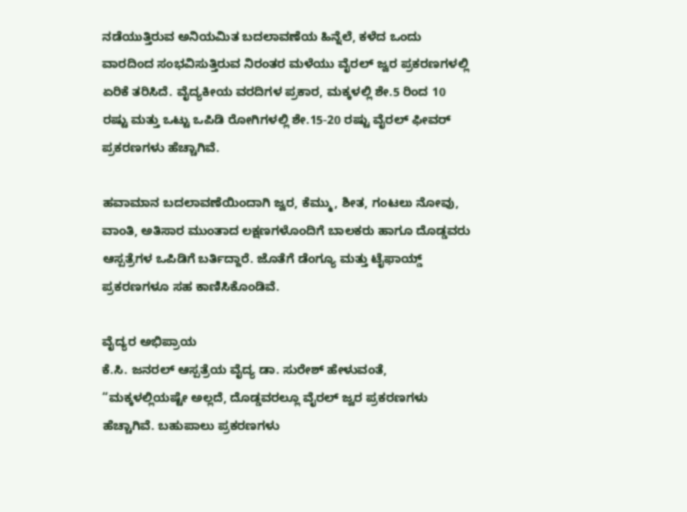ನಡೆಯುತ್ತಿರುವ ಅನಿಯಮಿತ ಬದಲಾವಣೆಯ ಹಿನ್ನೆಲೆ, ಕಳೆದ ಒಂದು ವಾರದಿಂದ ಸಂಭವಿಸುತ್ತಿರುವ ನಿರಂತರ ಮಳೆಯು ವೈರಲ್ ಜ್ವರ ಪ್ರಕರಣಗಳಲ್ಲಿ ಏರಿಕೆ ತರಿಸಿದೆ. ವೈದ್ಯಕೀಯ ವರದಿಗಳ ಪ್ರಕಾರ, ಮಕ್ಕಳಲ್ಲಿ ಶೇ.5 ರಿಂದ 10 ರಷ್ಟು ಮತ್ತು ಒಟ್ಟು ಒಪಿಡಿ ರೋಗಿಗಳಲ್ಲಿ ಶೇ.15-20 ರಷ್ಟು ವೈರಲ್‌ ಫೀವರ್‌ ಪ್ರಕರಣಗಳು ಹೆಚ್ಚಾಗಿವೆ.

ಹವಾಮಾನ ಬದಲಾವಣೆಯಿಂದಾಗಿ ಜ್ವರ, ಕೆಮ್ಮು, ಶೀತ, ಗಂಟಲು ನೋವು, ವಾಂತಿ, ಅತಿಸಾರ ಮುಂತಾದ ಲಕ್ಷಣಗಳೊಂದಿಗೆ ಬಾಲಕರು ಹಾಗೂ ದೊಡ್ಡವರು ಆಸ್ಪತ್ರೆಗಳ ಒಪಿಡಿಗೆ ಬರ್ತಿದ್ದಾರೆ. ಜೊತೆಗೆ ಡೆಂಗ್ಯೂ ಮತ್ತು ಟೈಫಾಯ್ಡ್ ಪ್ರಕರಣಗಳೂ ಸಹ ಕಾಣಿಸಿಕೊಂಡಿವೆ.

ವೈದ್ಯರ ಅಭಿಪ್ರಾಯ
ಕೆ.ಸಿ. ಜನರಲ್ ಆಸ್ಪತ್ರೆಯ ವೈದ್ಯ ಡಾ. ಸುರೇಶ್ ಹೇಳುವಂತೆ, “ಮಕ್ಕಳಲ್ಲಿಯಷ್ಟೇ ಅಲ್ಲದೆ, ದೊಡ್ಡವರಲ್ಲೂ ವೈರಲ್ ಜ್ವರ ಪ್ರಕರಣಗಳು ಹೆಚ್ಚಾಗಿವೆ. ಬಹುಪಾಲು ಪ್ರಕರಣಗಳು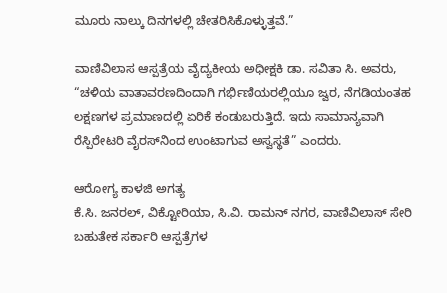ಮೂರು ನಾಲ್ಕು ದಿನಗಳಲ್ಲಿ ಚೇತರಿಸಿಕೊಳ್ಳುತ್ತವೆ.”

ವಾಣಿವಿಲಾಸ ಆಸ್ಪತ್ರೆಯ ವೈದ್ಯಕೀಯ ಅಧೀಕ್ಷಕಿ ಡಾ. ಸವಿತಾ ಸಿ. ಅವರು, “ಚಳಿಯ ವಾತಾವರಣದಿಂದಾಗಿ ಗರ್ಭಿಣಿಯರಲ್ಲಿಯೂ ಜ್ವರ, ನೆಗಡಿಯಂತಹ ಲಕ್ಷಣಗಳ ಪ್ರಮಾಣದಲ್ಲಿ ಏರಿಕೆ ಕಂಡುಬರುತ್ತಿದೆ. ಇದು ಸಾಮಾನ್ಯವಾಗಿ ರೆಸ್ಪಿರೇಟರಿ ವೈರಸ್‌ನಿಂದ ಉಂಟಾಗುವ ಅಸ್ವಸ್ಥತೆ” ಎಂದರು.

ಆರೋಗ್ಯ ಕಾಳಜಿ ಅಗತ್ಯ
ಕೆ.ಸಿ. ಜನರಲ್, ವಿಕ್ಟೋರಿಯಾ, ಸಿ.ವಿ. ರಾಮನ್ ನಗರ, ವಾಣಿವಿಲಾಸ್ ಸೇರಿ ಬಹುತೇಕ ಸರ್ಕಾರಿ ಆಸ್ಪತ್ರೆಗಳ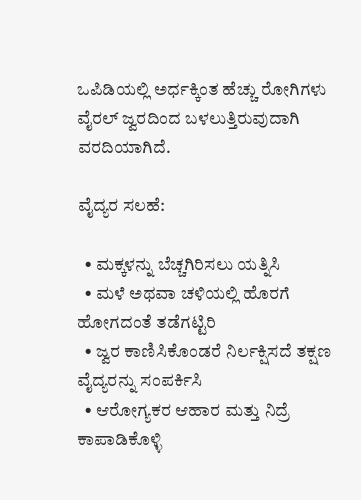ಒಪಿಡಿಯಲ್ಲಿ ಅರ್ಧಕ್ಕಿಂತ ಹೆಚ್ಚು ರೋಗಿಗಳು ವೈರಲ್ ಜ್ವರದಿಂದ ಬಳಲುತ್ತಿರುವುದಾಗಿ ವರದಿಯಾಗಿದೆ.

ವೈದ್ಯರ ಸಲಹೆ:

  • ಮಕ್ಕಳನ್ನು ಬೆಚ್ಚಗಿರಿಸಲು ಯತ್ನಿಸಿ
  • ಮಳೆ ಅಥವಾ ಚಳಿಯಲ್ಲಿ ಹೊರಗೆ ಹೋಗದಂತೆ ತಡೆಗಟ್ಟಿರಿ
  • ಜ್ವರ ಕಾಣಿಸಿಕೊಂಡರೆ ನಿರ್ಲಕ್ಷಿಸದೆ ತಕ್ಷಣ ವೈದ್ಯರನ್ನು ಸಂಪರ್ಕಿಸಿ
  • ಆರೋಗ್ಯಕರ ಆಹಾರ ಮತ್ತು ನಿದ್ರೆ ಕಾಪಾಡಿಕೊಳ್ಳಿ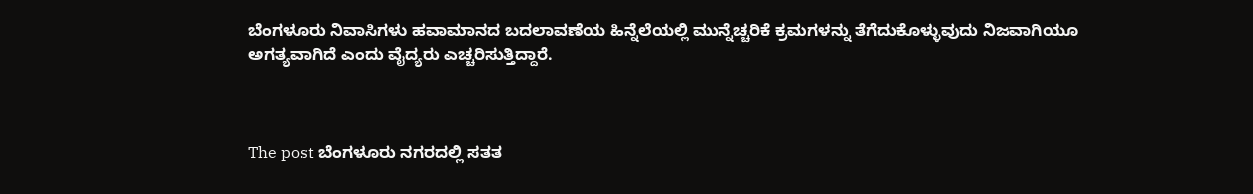ಬೆಂಗಳೂರು ನಿವಾಸಿಗಳು ಹವಾಮಾನದ ಬದಲಾವಣೆಯ ಹಿನ್ನೆಲೆಯಲ್ಲಿ ಮುನ್ನೆಚ್ಚರಿಕೆ ಕ್ರಮಗಳನ್ನು ತೆಗೆದುಕೊಳ್ಳುವುದು ನಿಜವಾಗಿಯೂ ಅಗತ್ಯವಾಗಿದೆ ಎಂದು ವೈದ್ಯರು ಎಚ್ಚರಿಸುತ್ತಿದ್ದಾರೆ.



The post ಬೆಂಗಳೂರು ನಗರದಲ್ಲಿ ಸತತ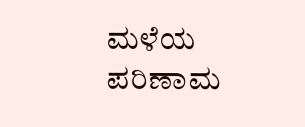ಮಳೆಯ ಪರಿಣಾಮ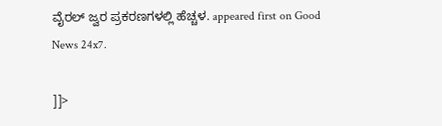ವೈರಲ್ ಜ್ವರ ಪ್ರಕರಣಗಳಲ್ಲಿ ಹೆಚ್ಚಳ. appeared first on Good News 24x7.

]]>